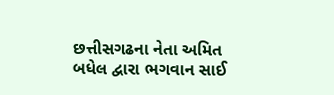છત્તીસગઢના નેતા અમિત બધેલ દ્વારા ભગવાન સાઈ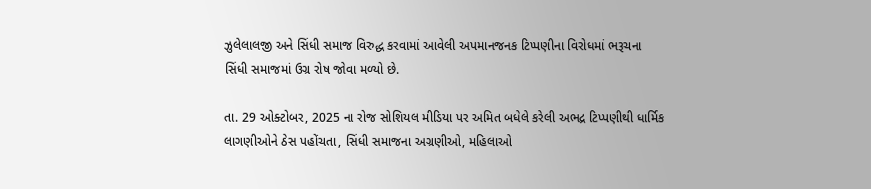ઝુલેલાલજી અને સિંધી સમાજ વિરુદ્ધ કરવામાં આવેલી અપમાનજનક ટિપ્પણીના વિરોધમાં ભરૂચના સિંધી સમાજમાં ઉગ્ર રોષ જોવા મળ્યો છે.

તા. 29 ઓક્ટોબર, 2025 ના રોજ સોશિયલ મીડિયા પર અમિત બધેલે કરેલી અભદ્ર ટિપ્પણીથી ધાર્મિક લાગણીઓને ઠેસ પહોંચતા, સિંધી સમાજના અગ્રણીઓ, મહિલાઓ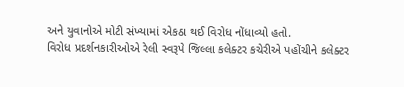અને યુવાનોએ મોટી સંખ્યામાં એકઠા થઈ વિરોધ નોંધાવ્યો હતો.
વિરોધ પ્રદર્શનકારીઓએ રેલી સ્વરૂપે જિલ્લા કલેક્ટર કચેરીએ પહોંચીને કલેક્ટર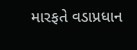મારફતે વડાપ્રધાન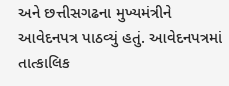અને છત્તીસગઢના મુખ્યમંત્રીને આવેદનપત્ર પાઠવ્યું હતું. આવેદનપત્રમાં તાત્કાલિક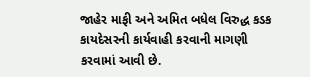જાહેર માફી અને અમિત બધેલ વિરુદ્ધ કડક કાયદેસરની કાર્યવાહી કરવાની માગણી કરવામાં આવી છે.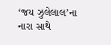‘જય ઝુલેલાલ’ના નારા સાથે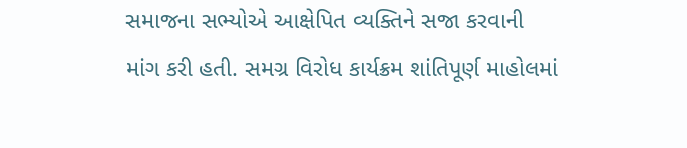સમાજના સભ્યોએ આક્ષેપિત વ્યક્તિને સજા કરવાની માંગ કરી હતી. સમગ્ર વિરોધ કાર્યક્રમ શાંતિપૂર્ણ માહોલમાં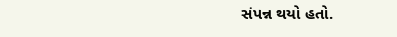સંપન્ન થયો હતો.